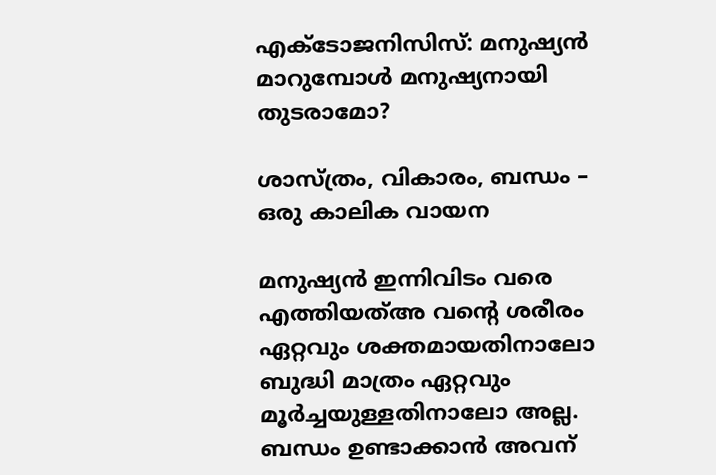എക്ടോജനിസിസ്: മനുഷ്യൻ മാറുമ്പോൾ മനുഷ്യനായി തുടരാമോ?

ശാസ്ത്രം, വികാരം, ബന്ധം – ഒരു കാലിക വായന

മനുഷ്യൻ ഇന്നിവിടം വരെ എത്തിയത്അ വന്റെ ശരീരം ഏറ്റവും ശക്തമായതിനാലോ ബുദ്ധി മാത്രം ഏറ്റവും മൂർച്ചയുള്ളതിനാലോ അല്ല. ബന്ധം ഉണ്ടാക്കാൻ അവന്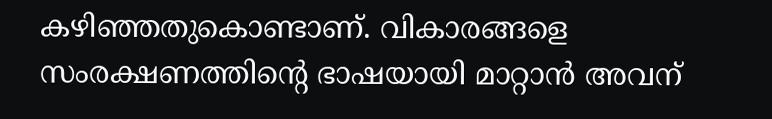കഴിഞ്ഞതുകൊണ്ടാണ്. വികാരങ്ങളെ സംരക്ഷണത്തിന്റെ ഭാഷയായി മാറ്റാൻ അവന്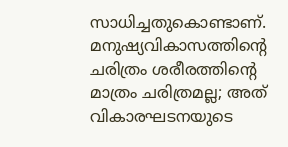സാധിച്ചതുകൊണ്ടാണ്. മനുഷ്യവികാസത്തിന്റെ ചരിത്രം ശരീരത്തിന്റെ മാത്രം ചരിത്രമല്ല; അത് വികാരഘടനയുടെ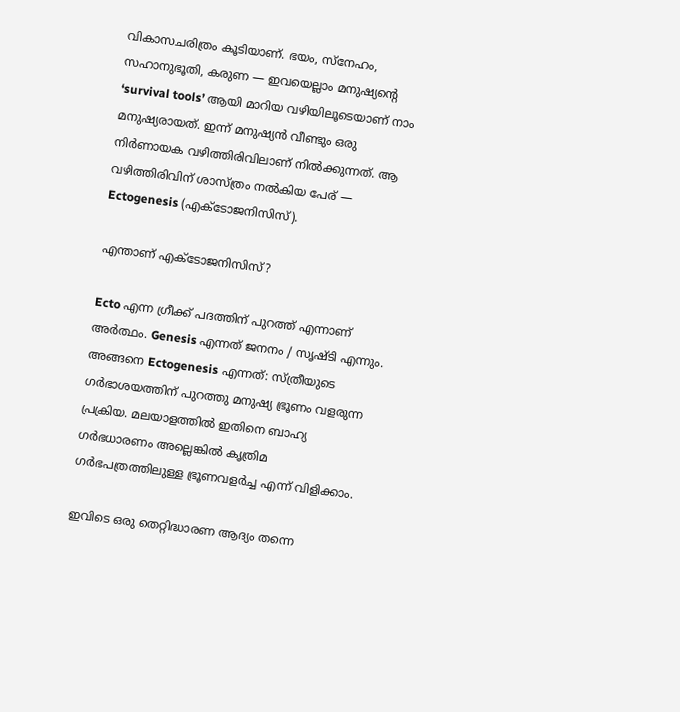വികാസചരിത്രം കൂടിയാണ്. ഭയം, സ്നേഹം, സഹാനുഭൂതി, കരുണ — ഇവയെല്ലാം മനുഷ്യന്റെ ‘survival tools’ ആയി മാറിയ വഴിയിലൂടെയാണ് നാം മനുഷ്യരായത്. ഇന്ന് മനുഷ്യൻ വീണ്ടും ഒരു നിർണായക വഴിത്തിരിവിലാണ് നിൽക്കുന്നത്. ആ വഴിത്തിരിവിന് ശാസ്ത്രം നൽകിയ പേര് — Ectogenesis (എക്ടോജനിസിസ്).

എന്താണ് എക്ടോജനിസിസ്?

Ecto എന്ന ഗ്രീക്ക് പദത്തിന് പുറത്ത് എന്നാണ് അർത്ഥം. Genesis എന്നത് ജനനം / സൃഷ്ടി എന്നും. അങ്ങനെ Ectogenesis എന്നത്: സ്ത്രീയുടെ ഗർഭാശയത്തിന് പുറത്തു മനുഷ്യ ഭ്രൂണം വളരുന്ന പ്രക്രിയ. മലയാളത്തിൽ ഇതിനെ ബാഹ്യ ഗർഭധാരണം അല്ലെങ്കിൽ കൃത്രിമ ഗർഭപത്രത്തിലുള്ള ഭ്രൂണവളർച്ച എന്ന് വിളിക്കാം.

ഇവിടെ ഒരു തെറ്റിദ്ധാരണ ആദ്യം തന്നെ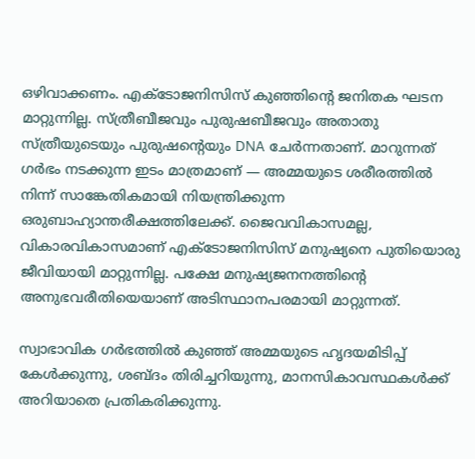ഒഴിവാക്കണം. എക്ടോജനിസിസ് കുഞ്ഞിന്റെ ജനിതക ഘടന മാറ്റുന്നില്ല. സ്ത്രീബീജവും പുരുഷബീജവും അതാതു സ്ത്രീയുടെയും പുരുഷന്റെയും DNA ചേർന്നതാണ്. മാറുന്നത് ഗർഭം നടക്കുന്ന ഇടം മാത്രമാണ് — അമ്മയുടെ ശരീരത്തിൽ നിന്ന് സാങ്കേതികമായി നിയന്ത്രിക്കുന്ന ഒരുബാഹ്യാന്തരീക്ഷത്തിലേക്ക്. ജൈവവികാസമല്ല, വികാരവികാസമാണ് എക്ടോജനിസിസ് മനുഷ്യനെ പുതിയൊരു ജീവിയായി മാറ്റുന്നില്ല. പക്ഷേ മനുഷ്യജനനത്തിന്റെ അനുഭവരീതിയെയാണ് അടിസ്ഥാനപരമായി മാറ്റുന്നത്.

സ്വാഭാവിക ഗർഭത്തിൽ കുഞ്ഞ് അമ്മയുടെ ഹൃദയമിടിപ്പ് കേൾക്കുന്നു, ശബ്ദം തിരിച്ചറിയുന്നു, മാനസികാവസ്ഥകൾക്ക് അറിയാതെ പ്രതികരിക്കുന്നു.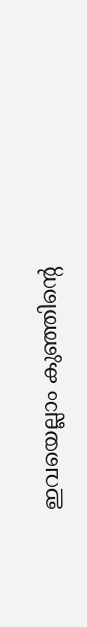ഇവയെല്ലാം കുഞ്ഞിന്റെ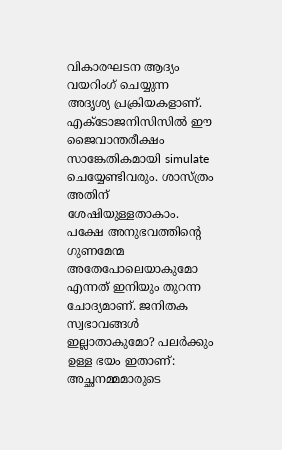വികാരഘടന ആദ്യം വയറിംഗ് ചെയ്യുന്ന അദൃശ്യ പ്രക്രിയകളാണ്. എക്ടോജനിസിസിൽ ഈ ജൈവാന്തരീക്ഷം സാങ്കേതികമായി simulate ചെയ്യേണ്ടിവരും. ശാസ്ത്രം അതിന് ശേഷിയുള്ളതാകാം. പക്ഷേ അനുഭവത്തിന്റെ ഗുണമേന്മ അതേപോലെയാകുമോ എന്നത് ഇനിയും തുറന്ന ചോദ്യമാണ്. ജനിതക സ്വഭാവങ്ങൾ ഇല്ലാതാകുമോ? പലർക്കും ഉള്ള ഭയം ഇതാണ്: അച്ഛനമ്മമാരുടെ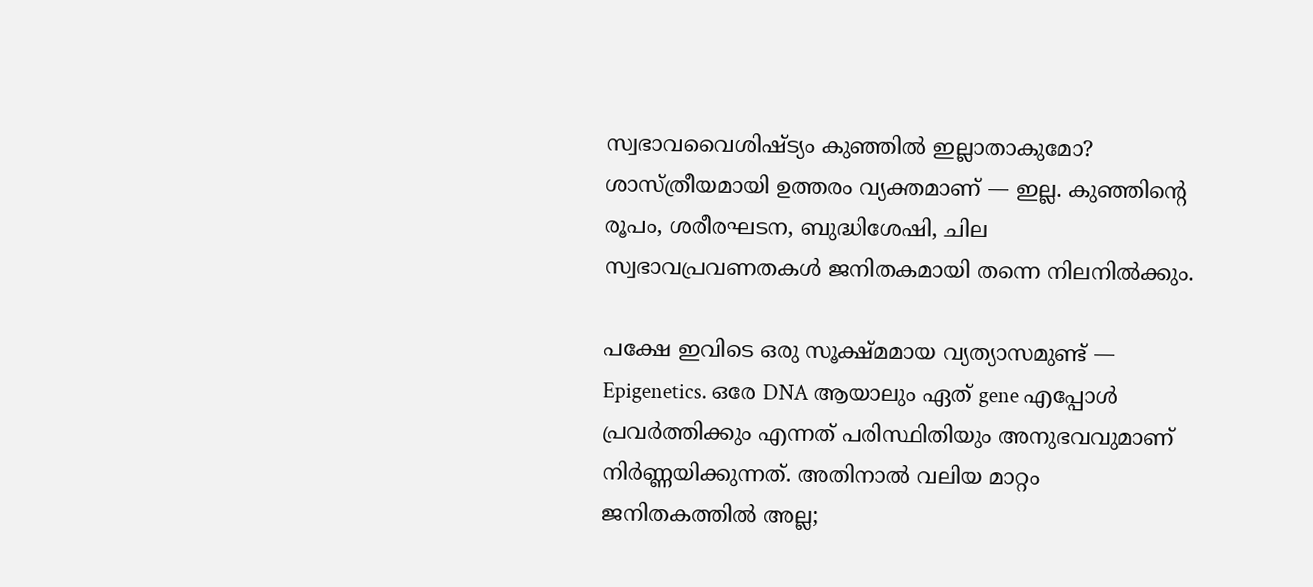സ്വഭാവവൈശിഷ്ട്യം കുഞ്ഞിൽ ഇല്ലാതാകുമോ? ശാസ്ത്രീയമായി ഉത്തരം വ്യക്തമാണ് — ഇല്ല. കുഞ്ഞിന്റെ രൂപം, ശരീരഘടന, ബുദ്ധിശേഷി, ചില സ്വഭാവപ്രവണതകൾ ജനിതകമായി തന്നെ നിലനിൽക്കും.

പക്ഷേ ഇവിടെ ഒരു സൂക്ഷ്മമായ വ്യത്യാസമുണ്ട് — Epigenetics. ഒരേ DNA ആയാലും ഏത് gene എപ്പോൾ പ്രവർത്തിക്കും എന്നത് പരിസ്ഥിതിയും അനുഭവവുമാണ് നിർണ്ണയിക്കുന്നത്. അതിനാൽ വലിയ മാറ്റം ജനിതകത്തിൽ അല്ല;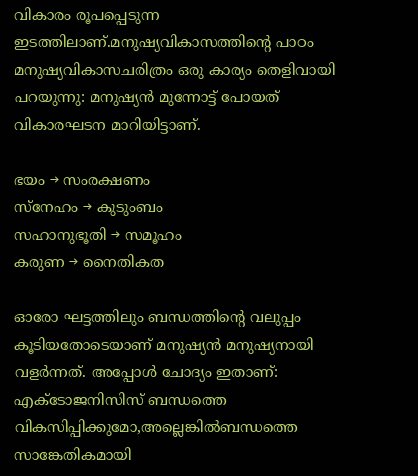വികാരം രൂപപ്പെടുന്ന ഇടത്തിലാണ്.മനുഷ്യവികാസത്തിന്റെ പാഠം മനുഷ്യവികാസചരിത്രം ഒരു കാര്യം തെളിവായി പറയുന്നു: മനുഷ്യൻ മുന്നോട്ട് പോയത് വികാരഘടന മാറിയിട്ടാണ്.

ഭയം → സംരക്ഷണം
സ്നേഹം → കുടുംബം
സഹാനുഭൂതി → സമൂഹം
കരുണ → നൈതികത

ഓരോ ഘട്ടത്തിലും ബന്ധത്തിന്റെ വലുപ്പം കൂടിയതോടെയാണ് മനുഷ്യൻ മനുഷ്യനായി വളർന്നത്. അപ്പോൾ ചോദ്യം ഇതാണ്: എക്ടോജനിസിസ് ബന്ധത്തെ വികസിപ്പിക്കുമോ,അല്ലെങ്കിൽബന്ധത്തെ സാങ്കേതികമായി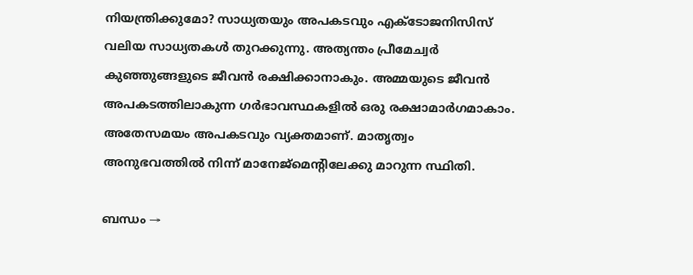നിയന്ത്രിക്കുമോ? സാധ്യതയും അപകടവും എക്ടോജനിസിസ് വലിയ സാധ്യതകൾ തുറക്കുന്നു. അത്യന്തം പ്രീമേച്വർ കുഞ്ഞുങ്ങളുടെ ജീവൻ രക്ഷിക്കാനാകും. അമ്മയുടെ ജീവൻ അപകടത്തിലാകുന്ന ഗർഭാവസ്ഥകളിൽ ഒരു രക്ഷാമാർഗമാകാം. അതേസമയം അപകടവും വ്യക്തമാണ്. മാതൃത്വം അനുഭവത്തിൽ നിന്ന് മാനേജ്മെന്റിലേക്കു മാറുന്ന സ്ഥിതി.

ബന്ധം →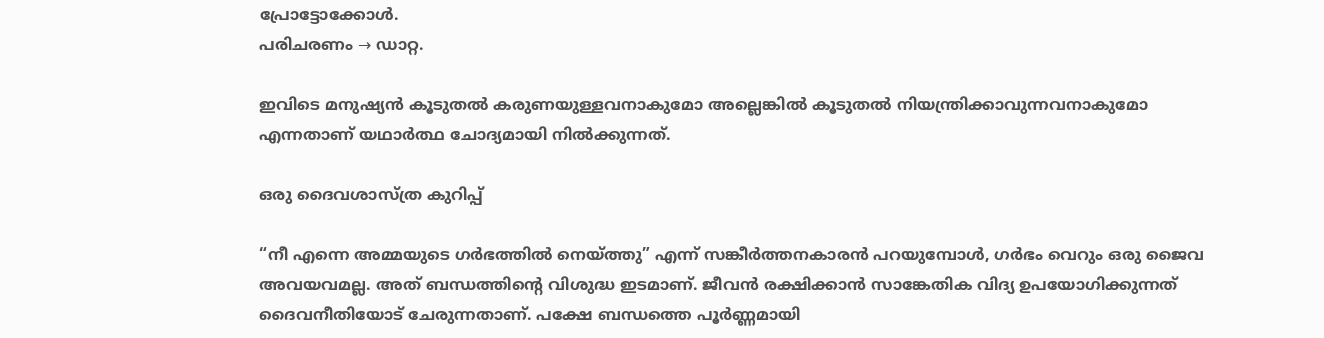പ്രോട്ടോക്കോൾ.
പരിചരണം → ഡാറ്റ.

ഇവിടെ മനുഷ്യൻ കൂടുതൽ കരുണയുള്ളവനാകുമോ അല്ലെങ്കിൽ കൂടുതൽ നിയന്ത്രിക്കാവുന്നവനാകുമോ എന്നതാണ് യഥാർത്ഥ ചോദ്യമായി നിൽക്കുന്നത്.

ഒരു ദൈവശാസ്ത്ര കുറിപ്പ്

“നീ എന്നെ അമ്മയുടെ ഗർഭത്തിൽ നെയ്ത്തു” എന്ന് സങ്കീർത്തനകാരൻ പറയുമ്പോൾ, ഗർഭം വെറും ഒരു ജൈവ അവയവമല്ല. അത് ബന്ധത്തിന്റെ വിശുദ്ധ ഇടമാണ്. ജീവൻ രക്ഷിക്കാൻ സാങ്കേതിക വിദ്യ ഉപയോഗിക്കുന്നത് ദൈവനീതിയോട് ചേരുന്നതാണ്. പക്ഷേ ബന്ധത്തെ പൂർണ്ണമായി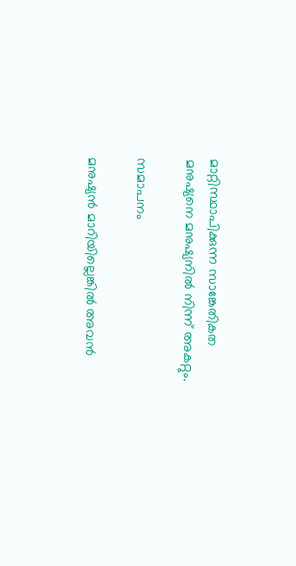മാറ്റിസ്ഥാപിക്കുന്ന സാങ്കേതികത മനുഷ്യനെ മനുഷ്യനിൽ നിന്ന് അകറ്റും.

സമാപനം

മനുഷ്യൻ മാറിയില്ലെങ്കിൽ അവൻ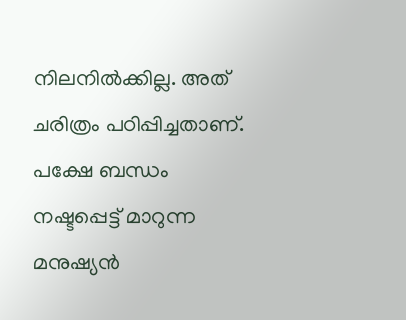നിലനിൽക്കില്ല. അത് ചരിത്രം പഠിപ്പിച്ചതാണ്. പക്ഷേ ബന്ധം നഷ്ടപ്പെട്ട് മാറുന്ന മനുഷ്യൻ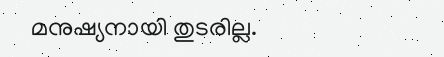മനുഷ്യനായി തുടരില്ല.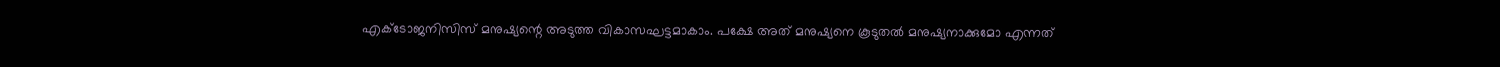എക്ടോജനിസിസ് മനുഷ്യന്റെ അടുത്ത വികാസഘട്ടമാകാം. പക്ഷേ അത് മനുഷ്യനെ കൂടുതൽ മനുഷ്യനാക്കുമോ എന്നത്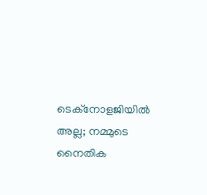ടെക്‌നോളജിയിൽ അല്ല; നമ്മുടെ നൈതിക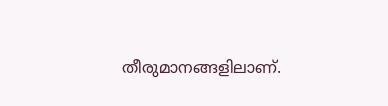തീരുമാനങ്ങളിലാണ്.